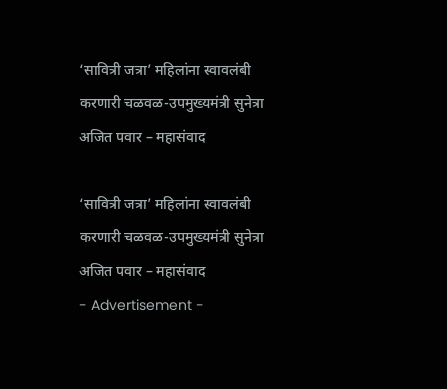‘सावित्री जत्रा’ महिलांना स्वावलंबी करणारी चळवळ-उपमुख्यमंत्री सुनेत्रा अजित पवार – महासंवाद

‘सावित्री जत्रा’ महिलांना स्वावलंबी करणारी चळवळ-उपमुख्यमंत्री सुनेत्रा अजित पवार – महासंवाद
- Advertisement -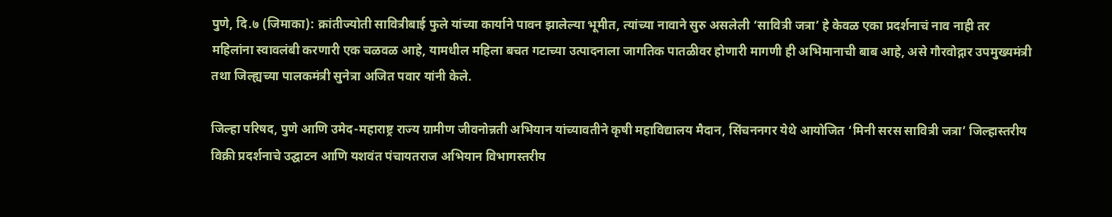पुणे, दि.७ (जिमाका): क्रांतीज्योती सावित्रीबाई फुले यांच्या कार्याने पावन झालेल्या भूमीत, त्यांच्या नावाने सुरु असलेली ‘सावित्री जत्रा’ हे केवळ एका प्रदर्शनाचं नाव नाही तर महिलांना स्वावलंबी करणारी एक चळवळ आहे, यामधील महिला बचत गटाच्या उत्पादनाला जागतिक पातळीवर होणारी मागणी ही अभिमानाची बाब आहे, असे गौरवोद्गार उपमुख्यमंत्री तथा जिल्ह्यच्या पालकमंत्री सुनेत्रा अजित पवार यांनी केले.

जिल्हा परिषद, पुणे आणि उमेद-महाराष्ट्र राज्य ग्रामीण जीवनोन्नती अभियान यांच्यावतीने कृषी महाविद्यालय मैदान, सिंचननगर येथे आयोजित ‘मिनी सरस सावित्री जत्रा’ जिल्हास्तरीय विक्री प्रदर्शनाचे उद्घाटन आणि यशवंत पंचायतराज अभियान विभागस्तरीय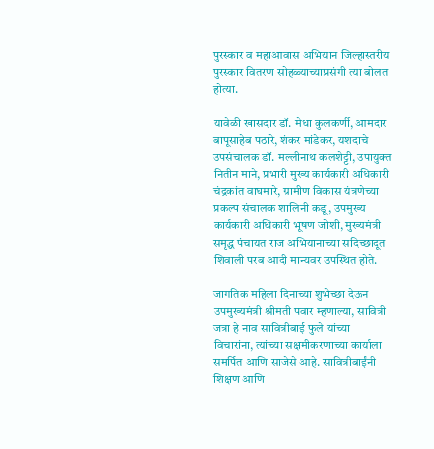पुरस्कार व महाआवास अभियान जिल्हास्तरीय पुरस्कार वितरण सोहळ्याच्याप्रसंगी त्या बोलत होत्या.

यावेळी खासदार डॉ. मेधा कुलकर्णी, आमदार बापूसाहेब पठारे, शंकर मांडेकर, यशदाचे उपसंचालक डॉ. मल्लीनाथ कलशेट्टी, उपायुक्त नितीन माने, प्रभारी मुख्य कार्यकारी अधिकारी चंद्रकांत वाघमारे, ग्रामीण विकास यंत्रणेच्या प्रकल्प संचालक शालिनी कडू, उपमुख्य कार्यकारी अधिकारी भूषण जोशी, मुख्यमंत्री समृद्ध पंचायत राज अभियानाच्या सदिच्छादूत शिवाली परब आदी मान्यवर उपस्थित होते.

जागतिक महिला दिनाच्या शुभेच्छा देऊन उपमुख्यमंत्री श्रीमती पवार म्हणाल्या, सावित्री जत्रा हे नाव सावित्रीबाई फुले यांच्या विचारांना, त्यांच्या सक्षमीकरणाच्या कार्याला समर्पित आणि साजेसे आहे. सावित्रीबाईंनी शिक्षण आणि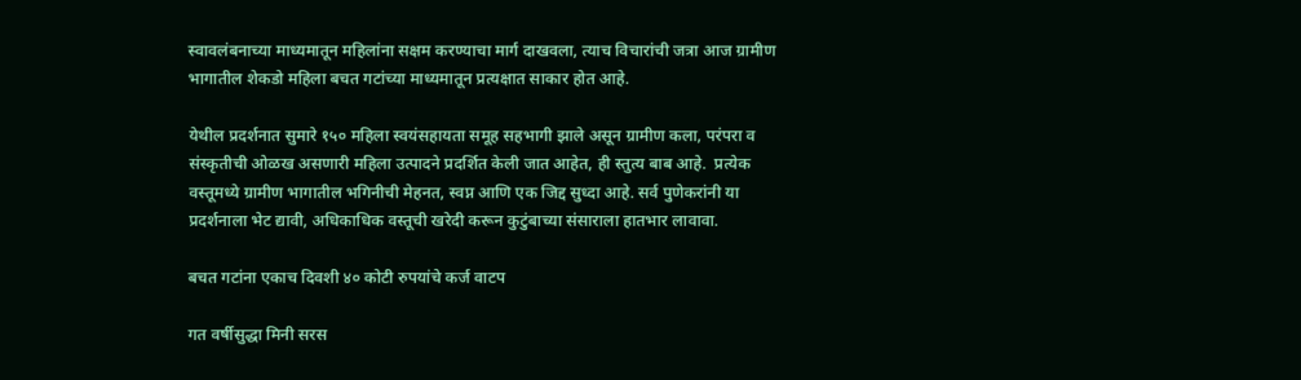स्वावलंबनाच्या माध्यमातून महिलांना सक्षम करण्याचा मार्ग दाखवला, त्याच विचारांची जत्रा आज ग्रामीण भागातील शेकडो महिला बचत गटांच्या माध्यमातून प्रत्यक्षात साकार होत आहे.

येथील प्रदर्शनात सुमारे १५० महिला स्वयंसहायता समूह सहभागी झाले असून ग्रामीण कला, परंपरा व संस्कृतीची ओळख असणारी महिला उत्पादने प्रदर्शित केली जात आहेत, ही स्तुत्य बाब आहे.  प्रत्येक वस्तूमध्ये ग्रामीण भागातील भगिनीची मेहनत, स्वप्न आणि एक जिद्द सुध्दा आहे. सर्व पुणेकरांनी या प्रदर्शनाला भेट द्यावी, अधिकाधिक वस्तूची खरेदी करून कुटुंबाच्या संसाराला हातभार लावावा.

बचत गटांना एकाच दिवशी ४० कोटी रुपयांचे कर्ज वाटप

गत वर्षीसुद्धा मिनी सरस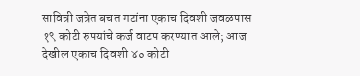सावित्री जत्रेत बचत गटांना एकाच दिवशी जवळपास १९ कोटी रुपयांचे कर्ज वाटप करण्यात आले; आज देखील एकाच दिवशी ४० कोटी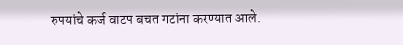रुपयांचे कर्ज वाटप बचत गटांना करण्यात आले.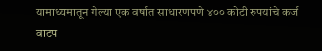यामाध्यमातून गेल्या एक वर्षात साधारणपणे ४०० कोटी रुपयांचे कर्ज वाटप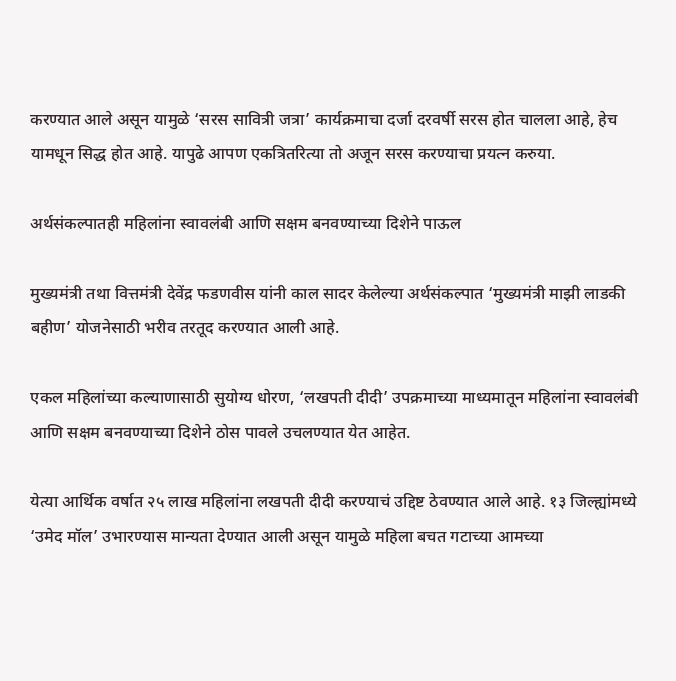करण्यात आले असून यामुळे ‘सरस सावित्री जत्रा’ कार्यक्रमाचा दर्जा दरवर्षी सरस होत चालला आहे, हेच यामधून सिद्ध होत आहे. यापुढे आपण एकत्रितरित्या तो अजून सरस करण्याचा प्रयत्न करुया.

अर्थसंकल्पातही महिलांना स्वावलंबी आणि सक्षम बनवण्याच्या दिशेने पाऊल

मुख्यमंत्री तथा वित्तमंत्री देवेंद्र फडणवीस यांनी काल सादर केलेल्या अर्थसंकल्पात ‘मुख्यमंत्री माझी लाडकी बहीण’ योजनेसाठी भरीव तरतूद करण्यात आली आहे.

एकल महिलांच्या कल्याणासाठी सुयोग्य धोरण, ‘लखपती दीदी’ उपक्रमाच्या माध्यमातून महिलांना स्वावलंबी आणि सक्षम बनवण्याच्या दिशेने ठोस पावले उचलण्यात येत आहेत.

येत्या आर्थिक वर्षात २५ लाख महिलांना लखपती दीदी करण्याचं उद्दिष्ट ठेवण्यात आले आहे. १३ जिल्ह्यांमध्ये ‘उमेद मॉल’ उभारण्यास मान्यता देण्यात आली असून यामुळे महिला बचत गटाच्या आमच्या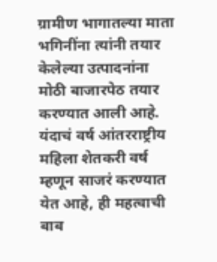ग्रामीण भागातल्या माता भगिनींना त्यांनी तयार केलेल्या उत्पादनांना मोठी बाजारपेठ तयार करण्यात आली आहे. यंदाचं वर्ष आंतरराष्ट्रीय महिला शेतकरी वर्ष म्हणून साजरं करण्यात येत आहे, ही महत्वाची बाब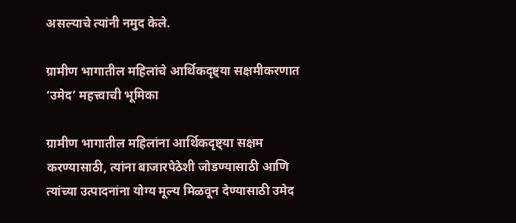असल्याचे त्यांनी नमुद केले.

ग्रामीण भागातील महिलांचे आर्थिकदृष्ट्या सक्षमीकरणात ‘उमेद’ महत्त्वाची भूमिका

ग्रामीण भागातील महिलांना आर्थिकदृष्ट्या सक्षम करण्यासाठी, त्यांना बाजारपेठेशी जोडण्यासाठी आणि त्यांच्या उत्पादनांना योग्य मूल्य मिळवून देण्यासाठी उमेद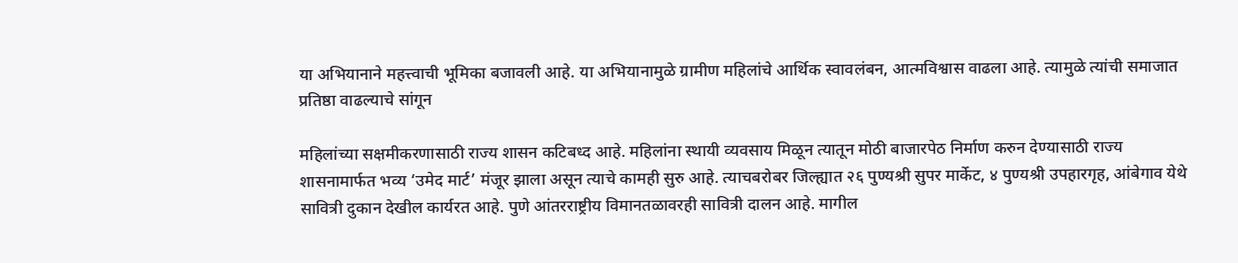या अभियानाने महत्त्वाची भूमिका बजावली आहे. या अभियानामुळे ग्रामीण महिलांचे आर्थिक स्वावलंबन, आत्मविश्वास वाढला आहे. त्यामुळे त्यांची समाजात प्रतिष्ठा वाढल्याचे सांगून

महिलांच्या सक्षमीकरणासाठी राज्य शासन कटिबध्द आहे. महिलांना स्थायी व्यवसाय मिळून त्यातून मोठी बाजारपेठ निर्माण करुन देण्यासाठी राज्य शासनामार्फत भव्य ‘उमेद मार्ट’ मंजूर झाला असून त्याचे कामही सुरु आहे. त्याचबरोबर जिल्ह्यात २६ पुण्यश्री सुपर मार्केट, ४ पुण्यश्री उपहारगृह, आंबेगाव येथे सावित्री दुकान देखील कार्यरत आहे. पुणे आंतरराष्ट्रीय विमानतळावरही सावित्री दालन आहे. मागील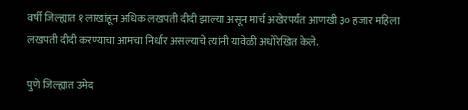वर्षी जिल्ह्यात १ लाखांहून अधिक लखपती दीदी झाल्या असून मार्च अखेरपर्यंत आणखी ३० हजार महिला लखपती दीदी करण्याचा आमचा निर्धार असल्याचे त्यांनी यावेळी अधोरेखित केले.

पुणे जिल्ह्यात उमेद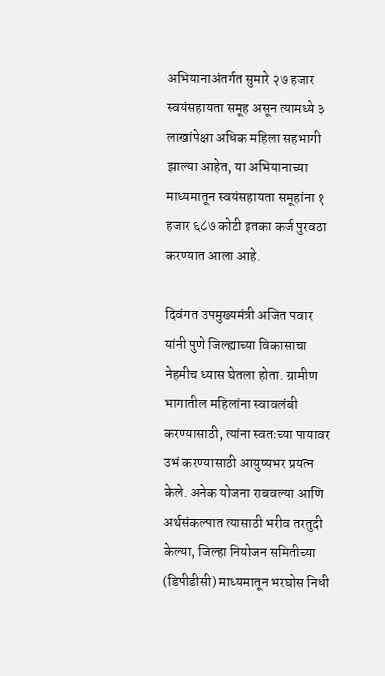अभियानाअंतर्गत सुमारे २७ हजार स्वयंसहायता समूह असून त्यामध्ये ३ लाखांपेक्षा अधिक महिला सहभागी झाल्या आहेत, या अभियानाच्या माध्यमातून स्वयंसहायता समूहांना १ हजार ६८७ कोटी इतका कर्ज पुरवठा करण्यात आला आहे.

दिवंगत उपमुख्यमंत्री अजित पवार यांनी पुणे जिल्ह्याच्या विकासाचा नेहमीच ध्यास घेतला होता. ग्रामीण भागातील महिलांना स्वावलंबी करण्यासाठी, त्यांना स्वतःच्या पायावर उभं करण्यासाठी आयुष्यभर प्रयत्न केले. अनेक योजना राबवल्या आणि अर्थसंकल्पात त्यासाठी भरीव तरतुदी केल्या, जिल्हा नियोजन समितीच्या (डिपीडीसी) माध्यमातून भरघोस निधी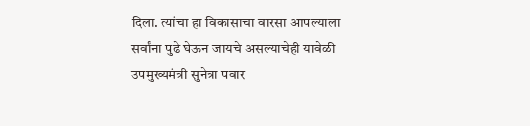दिला. त्यांचा हा विकासाचा वारसा आपल्याला सर्वांना पुढे घेऊन जायचे असल्याचेही यावेळी उपमुख्यमंत्री सुनेत्रा पवार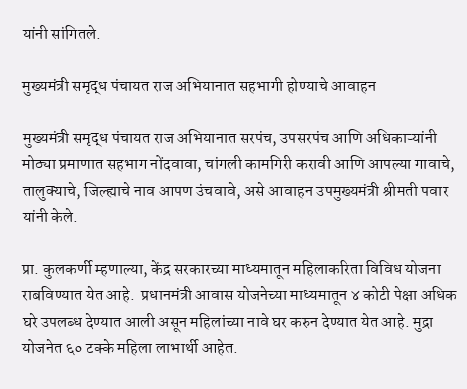यांनी सांगितले.

मुख्यमंत्री समृद्ध पंचायत राज अभियानात सहभागी होण्याचे आवाहन

मुख्यमंत्री समृद्ध पंचायत राज अभियानात सरपंच, उपसरपंच आणि अधिकाऱ्यांनी  मोठ्या प्रमाणात सहभाग नोंदवावा, चांगली कामगिरी करावी आणि आपल्या गावाचे, तालुक्याचे, जिल्ह्याचे नाव आपण उंचवावे, असे आवाहन उपमुख्यमंत्री श्रीमती पवार यांनी केले.

प्रा. कुलकर्णी म्हणाल्या, केंद्र सरकारच्या माध्यमातून महिलाकरिता विविध योजना राबविण्यात येत आहे.  प्रधानमंत्री आवास योजनेच्या माध्यमातून ४ कोटी पेक्षा अधिक घरे उपलब्ध देण्यात आली असून महिलांच्या नावे घर करुन देण्यात येत आहे. मुद्रा योजनेत ६० टक्के महिला लाभार्थी आहेत.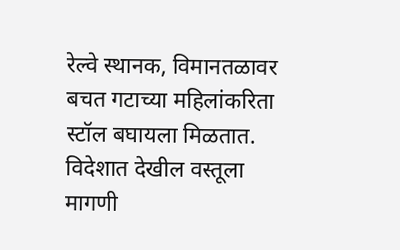रेल्वे स्थानक, विमानतळावर बचत गटाच्या महिलांकरिता स्टॉल बघायला मिळतात. विदेशात देखील वस्तूला मागणी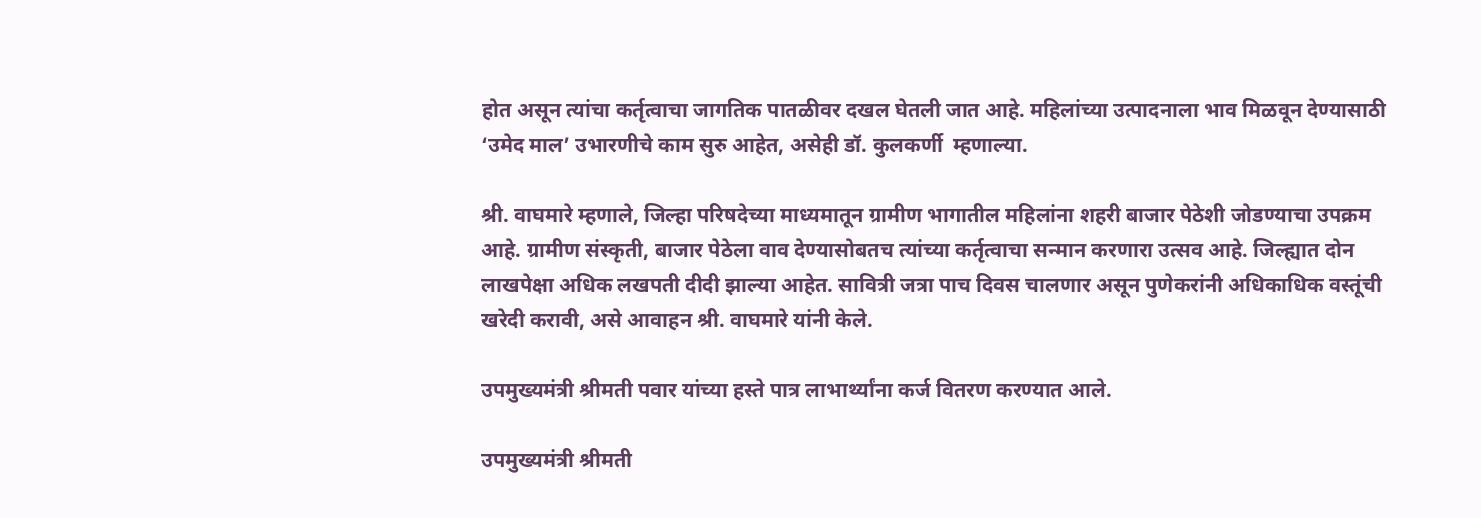होत असून त्यांचा कर्तृत्वाचा जागतिक पातळीवर दखल घेतली जात आहे. महिलांच्या उत्पादनाला भाव मिळवून देण्यासाठी ‘उमेद माल’ उभारणीचे काम सुरु आहेत, असेही डॉ. कुलकर्णी  म्हणाल्या.

श्री. वाघमारे म्हणाले, जिल्हा परिषदेच्या माध्यमातून ग्रामीण भागातील महिलांना शहरी बाजार पेठेशी जोडण्याचा उपक्रम आहे. ग्रामीण संस्कृती, बाजार पेठेला वाव देण्यासोबतच त्यांच्या कर्तृत्वाचा सन्मान करणारा उत्सव आहे. जिल्ह्यात दोन लाखपेक्षा अधिक लखपती दीदी झाल्या आहेत. सावित्री जत्रा पाच दिवस चालणार असून पुणेकरांनी अधिकाधिक वस्तूंची खरेदी करावी, असे आवाहन श्री. वाघमारे यांनी केले.

उपमुख्यमंत्री श्रीमती पवार यांच्या हस्ते पात्र लाभार्थ्यांना कर्ज वितरण करण्यात आले.

उपमुख्यमंत्री श्रीमती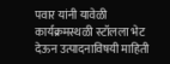पवार यांनी यावेळी कार्यक्रमस्थळी स्टॉलला भेट देऊन उत्पादनाविषयी माहिती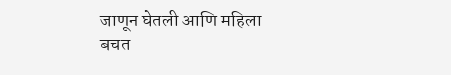जाणून घेतली आणि महिला बचत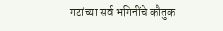गटांच्या सर्व भगिनींचे कौतुक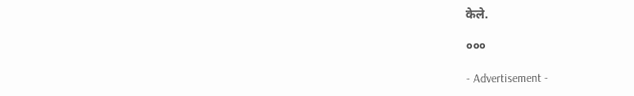केले.

०००

- Advertisement -